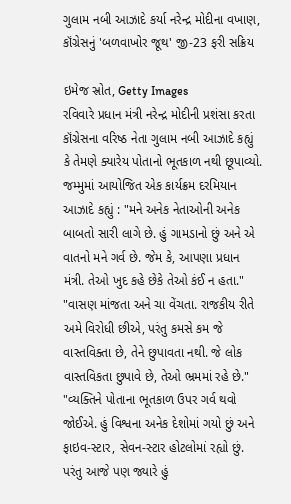ગુલામ નબી આઝાદે કર્યા નરેન્દ્ર મોદીના વખાણ, કૉંગ્રેસનું 'બળવાખોર જૂથ' જી-23 ફરી સક્રિય

ઇમેજ સ્રોત, Getty Images
રવિવારે પ્રધાન મંત્રી નરેન્દ્ર મોદીની પ્રશંસા કરતા કૉંગ્રેસના વરિષ્ઠ નેતા ગુલામ નબી આઝાદે કહ્યું કે તેમણે ક્યારેય પોતાનો ભૂતકાળ નથી છૂપાવ્યો.
જમ્મુમાં આયોજિત એક કાર્યક્રમ દરમિયાન આઝાદે કહ્યું : "મને અનેક નેતાઓની અનેક બાબતો સારી લાગે છે. હું ગામડાનો છું અને એ વાતનો મને ગર્વ છે. જેમ કે, આપણા પ્રધાન મંત્રી. તેઓ ખુદ કહે છેકે તેઓ કંઈ ન હતા."
"વાસણ માંજતા અને ચા વેંચતા. રાજકીય રીતે અમે વિરોધી છીએ, પરંતુ કમસે કમ જે વાસ્તવિક્તા છે, તેને છુપાવતા નથી. જે લોક વાસ્તવિકતા છુપાવે છે, તેઓ ભ્રમમાં રહે છે."
"વ્યક્તિને પોતાના ભૂતકાળ ઉપર ગર્વ થવો જોઈએ. હું વિશ્વના અનેક દેશોમાં ગયો છું અને ફાઇવ-સ્ટાર, સેવન-સ્ટાર હોટલોમાં રહ્યો છું. પરંતુ આજે પણ જ્યારે હું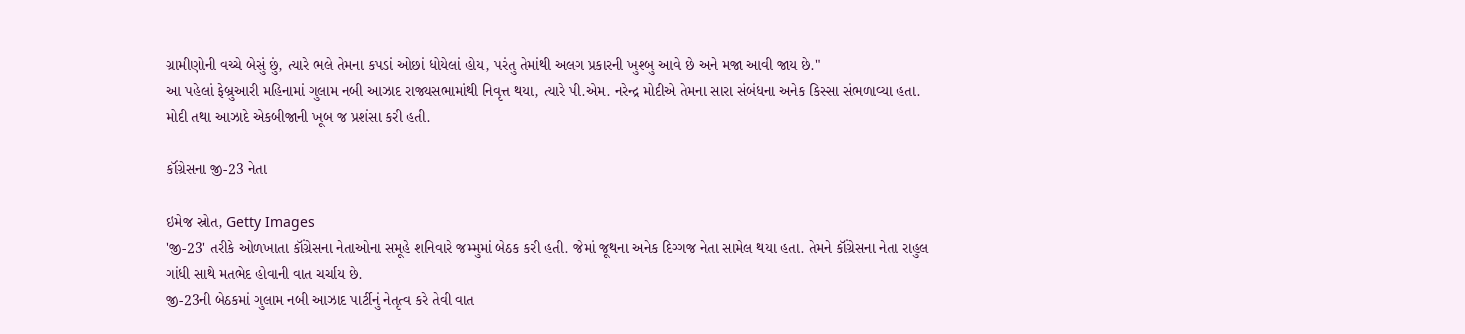ગ્રામીણોની વચ્ચે બેસું છું, ત્યારે ભલે તેમના કપડાં ઓછાં ધોયેલાં હોય, પરંતુ તેમાંથી અલગ પ્રકારની ખુશ્બુ આવે છે અને મજા આવી જાય છે."
આ પહેલાં ફેબ્રુઆરી મહિનામાં ગુલામ નબી આઝાદ રાજ્યસભામાંથી નિવૃત્ત થયા, ત્યારે પી.એમ. નરેન્દ્ર મોદીએ તેમના સારા સંબંધના અનેક કિસ્સા સંભળાવ્યા હતા. મોદી તથા આઝાદે એકબીજાની ખૂબ જ પ્રશંસા કરી હતી.

કૉંગ્રેસના જી-23 નેતા

ઇમેજ સ્રોત, Getty Images
'જી-23' તરીકે ઓળખાતા કૉંગ્રેસના નેતાઓના સમૂહે શનિવારે જમ્મુમાં બેઠક કરી હતી. જેમાં જૂથના અનેક દિગ્ગજ નેતા સામેલ થયા હતા. તેમને કૉંગ્રેસના નેતા રાહુલ ગાંધી સાથે મતભેદ હોવાની વાત ચર્ચાય છે.
જી-23ની બેઠકમાં ગુલામ નબી આઝાદ પાર્ટીનું નેતૃત્વ કરે તેવી વાત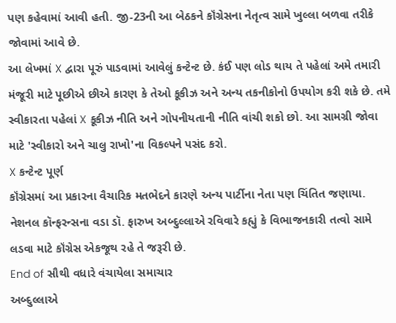પણ કહેવામાં આવી હતી. જી-23ની આ બેઠકને કૉંગ્રેસના નેતૃત્વ સામે ખુલ્લા બળવા તરીકે જોવામાં આવે છે.
આ લેખમાં X દ્વારા પૂરું પાડવામાં આવેલું કન્ટેન્ટ છે. કંઈ પણ લોડ થાય તે પહેલાં અમે તમારી મંજૂરી માટે પૂછીએ છીએ કારણ કે તેઓ કૂકીઝ અને અન્ય તકનીકોનો ઉપયોગ કરી શકે છે. તમે સ્વીકારતા પહેલાં X કૂકીઝ નીતિ અને ગોપનીયતાની નીતિ વાંચી શકો છો. આ સામગ્રી જોવા માટે 'સ્વીકારો અને ચાલુ રાખો'ના વિકલ્પને પસંદ કરો.
X કન્ટેન્ટ પૂર્ણ
કૉંગ્રેસમાં આ પ્રકારના વૈચારિક મતભેદને કારણે અન્ય પાર્ટીના નેતા પણ ચિંતિત જણાયા. નેશનલ કૉન્ફરન્સના વડા ડૉ. ફારુખ અબ્દુલ્લાએ રવિવારે કહ્યું કે વિભાજનકારી તત્વો સામે લડવા માટે કૉંગ્રેસ એકજૂથ રહે તે જરૂરી છે.
End of સૌથી વધારે વંચાયેલા સમાચાર
અબ્દુલ્લાએ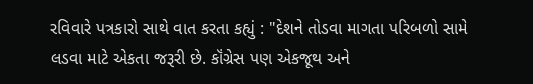રવિવારે પત્રકારો સાથે વાત કરતા કહ્યું : "દેશને તોડવા માગતા પરિબળો સામે લડવા માટે એકતા જરૂરી છે. કૉંગ્રેસ પણ એકજૂથ અને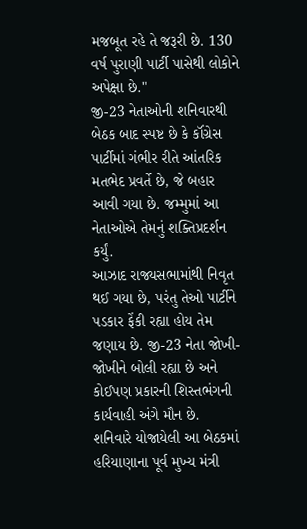મજબૂત રહે તે જરૂરી છે. 130 વર્ષ પુરાણી પાર્ટી પાસેથી લોકોને અપેક્ષા છે."
જી-23 નેતાઓની શનિવારથી બેઠક બાદ સ્પષ્ટ છે કે કૉંગ્રેસ પાર્ટીમાં ગંભીર રીતે આંતરિક મતભેદ પ્રવર્તે છે, જે બહાર આવી ગયા છે. જમ્મુમાં આ નેતાઓએ તેમનું શક્તિપ્રદર્શન કર્યું.
આઝાદ રાજ્યસભામાંથી નિવૃત થઈ ગયા છે, પરંતુ તેઓ પાર્ટીને પડકાર ફેંકી રહ્યા હોય તેમ જણાય છે. જી-23 નેતા જોખી-જોખીને બોલી રહ્યા છે અને કોઈપણ પ્રકારની શિસ્તભંગની કાર્યવાહી અંગે મૌન છે.
શનિવારે યોજાયેલી આ બેઠકમાં હરિયાણાના પૂર્વ મુખ્ય મંત્રી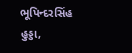ભૂપિન્દરસિંહ હુડ્ડા,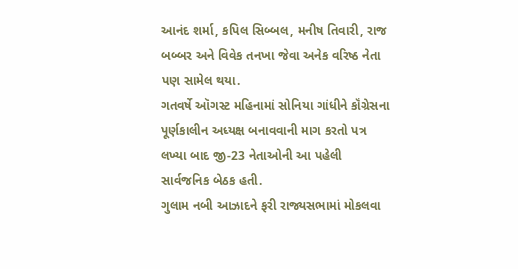આનંદ શર્મા, કપિલ સિબ્બલ, મનીષ તિવારી, રાજ બબ્બર અને વિવેક તનખા જેવા અનેક વરિષ્ઠ નેતા પણ સામેલ થયા.
ગતવર્ષે ઑગસ્ટ મહિનામાં સોનિયા ગાંધીને કૉંગ્રેસના પૂર્ણકાલીન અધ્યક્ષ બનાવવાની માગ કરતો પત્ર લખ્યા બાદ જી-23 નેતાઓની આ પહેલી સાર્વજનિક બેઠક હતી.
ગુલામ નબી આઝાદને ફરી રાજ્યસભામાં મોકલવા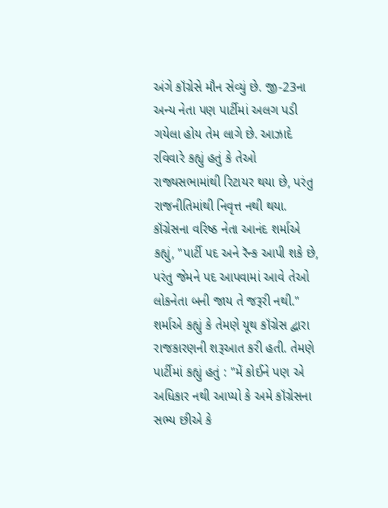અંગે કૉંગ્રેસે મૌન સેવ્યું છે. જી-23ના અન્ય નેતા પણ પાર્ટીમાં અલગ પડી ગયેલા હોય તેમ લાગે છે. આઝાદે રવિવારે કહ્યું હતું કે તેઓ રાજ્યસભામાંથી રિટાયર થયા છે, પરંતુ રાજનીતિમાંથી નિવૃત્ત નથી થયા.
કૉંગ્રેસના વરિષ્ઠ નેતા આનંદ શર્માએ કહ્યું, "પાર્ટી પદ અને રૅન્ક આપી શકે છે, પરંતુ જેમને પદ આપવામાં આવે તેઓ લોકનેતા બની જાય તે જરૂરી નથી."
શર્માએ કહ્યું કે તેમણે યૂથ કૉંગ્રેસ દ્વારા રાજકારણની શરૂઆત કરી હતી. તેમણે પાર્ટીમાં કહ્યું હતું : "મેં કોઈને પણ એ અધિકાર નથી આપ્યો કે અમે કૉંગ્રેસના સભ્ય છીએ કે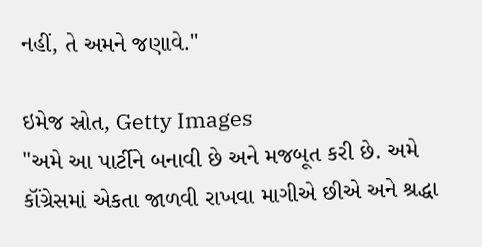નહીં, તે અમને જણાવે."

ઇમેજ સ્રોત, Getty Images
"અમે આ પાર્ટીને બનાવી છે અને મજબૂત કરી છે. અમે કૉંગ્રેસમાં એકતા જાળવી રાખવા માગીએ છીએ અને શ્રદ્ધા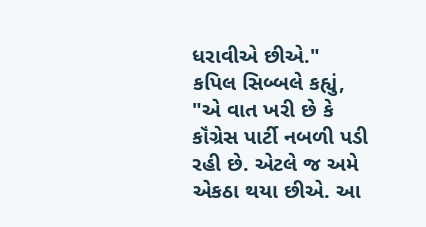ધરાવીએ છીએ."
કપિલ સિબ્બલે કહ્યું, "એ વાત ખરી છે કે કૉંગ્રેસ પાર્ટી નબળી પડી રહી છે. એટલે જ અમે એકઠા થયા છીએ. આ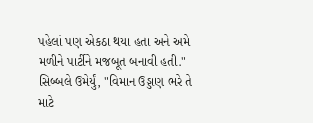પહેલાં પણ એકઠા થયા હતા અને અમે મળીને પાર્ટીને મજબૂત બનાવી હતી."
સિબ્બલે ઉમેર્યું, "વિમાન ઉડ્ડાણ ભરે તે માટે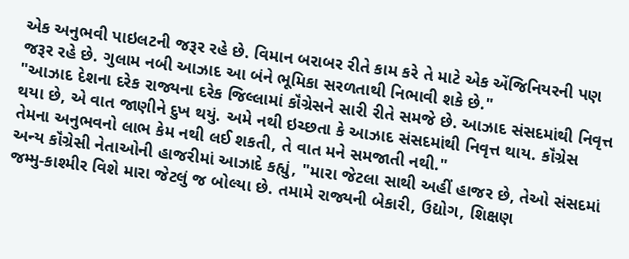એક અનુભવી પાઇલટની જરૂર રહે છે. વિમાન બરાબર રીતે કામ કરે તે માટે એક એંજિનિયરની પણ જરૂર રહે છે. ગુલામ નબી આઝાદ આ બંને ભૂમિકા સરળતાથી નિભાવી શકે છે."
"આઝાદ દેશના દરેક રાજ્યના દરેક જિલ્લામાં કૉંગ્રેસને સારી રીતે સમજે છે. આઝાદ સંસદમાંથી નિવૃત્ત થયા છે, એ વાત જાણીને દુખ થયું. અમે નથી ઇચ્છતા કે આઝાદ સંસદમાંથી નિવૃત્ત થાય. કૉંગ્રેસ તેમના અનુભવનો લાભ કેમ નથી લઈ શકતી, તે વાત મને સમજાતી નથી."
અન્ય કૉંગ્રેસી નેતાઓની હાજરીમાં આઝાદે કહ્યું, "મારા જેટલા સાથી અહીં હાજર છે, તેઓ સંસદમાં જમ્મુ-કાશ્મીર વિશે મારા જેટલું જ બોલ્યા છે. તમામે રાજ્યની બેકારી, ઉદ્યોગ, શિક્ષણ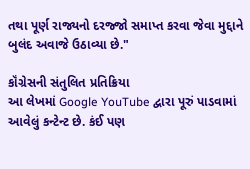તથા પૂર્ણ રાજ્યનો દરજ્જો સમાપ્ત કરવા જેવા મુદ્દાને બુલંદ અવાજે ઉઠાવ્યા છે."

કૉંગ્રેસની સંતુલિત પ્રતિક્રિયા
આ લેખમાં Google YouTube દ્વારા પૂરું પાડવામાં આવેલું કન્ટેન્ટ છે. કંઈ પણ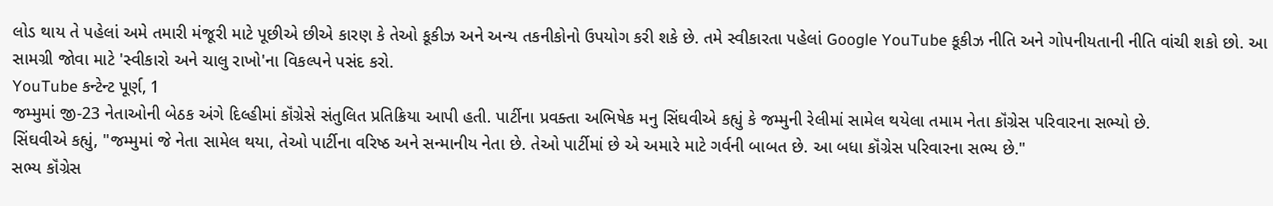લોડ થાય તે પહેલાં અમે તમારી મંજૂરી માટે પૂછીએ છીએ કારણ કે તેઓ કૂકીઝ અને અન્ય તકનીકોનો ઉપયોગ કરી શકે છે. તમે સ્વીકારતા પહેલાં Google YouTube કૂકીઝ નીતિ અને ગોપનીયતાની નીતિ વાંચી શકો છો. આ સામગ્રી જોવા માટે 'સ્વીકારો અને ચાલુ રાખો'ના વિકલ્પને પસંદ કરો.
YouTube કન્ટેન્ટ પૂર્ણ, 1
જમ્મુમાં જી-23 નેતાઓની બેઠક અંગે દિલ્હીમાં કૉંગ્રેસે સંતુલિત પ્રતિક્રિયા આપી હતી. પાર્ટીના પ્રવક્તા અભિષેક મનુ સિંઘવીએ કહ્યું કે જમ્મુની રેલીમાં સામેલ થયેલા તમામ નેતા કૉંગ્રેસ પરિવારના સભ્યો છે.
સિંઘવીએ કહ્યું, "જમ્મુમાં જે નેતા સામેલ થયા, તેઓ પાર્ટીના વરિષ્ઠ અને સન્માનીય નેતા છે. તેઓ પાર્ટીમાં છે એ અમારે માટે ગર્વની બાબત છે. આ બધા કૉંગ્રેસ પરિવારના સભ્ય છે."
સભ્ય કૉંગ્રેસ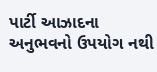પાર્ટી આઝાદના અનુભવનો ઉપયોગ નથી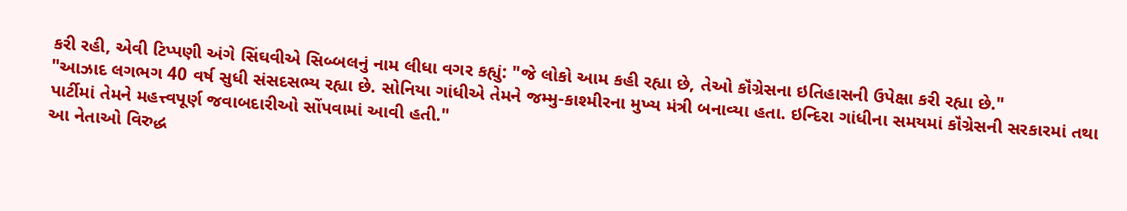કરી રહી, એવી ટિપ્પણી અંગે સિંઘવીએ સિબ્બલનું નામ લીધા વગર કહ્યું: "જે લોકો આમ કહી રહ્યા છે, તેઓ કૉંગ્રેસના ઇતિહાસની ઉપેક્ષા કરી રહ્યા છે."
"આઝાદ લગભગ 40 વર્ષ સુધી સંસદસભ્ય રહ્યા છે. સોનિયા ગાંધીએ તેમને જમ્મુ-કાશ્મીરના મુખ્ય મંત્રી બનાવ્યા હતા. ઇન્દિરા ગાંધીના સમયમાં કૉંગ્રેસની સરકારમાં તથા પાર્ટીમાં તેમને મહત્ત્વપૂર્ણ જવાબદારીઓ સોંપવામાં આવી હતી."
આ નેતાઓ વિરુદ્ધ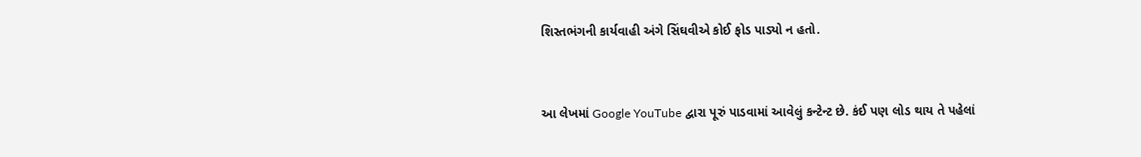શિસ્તભંગની કાર્યવાહી અંગે સિંઘવીએ કોઈ ફોડ પાડ્યો ન હતો.


આ લેખમાં Google YouTube દ્વારા પૂરું પાડવામાં આવેલું કન્ટેન્ટ છે. કંઈ પણ લોડ થાય તે પહેલાં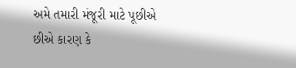અમે તમારી મંજૂરી માટે પૂછીએ છીએ કારણ કે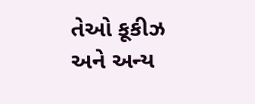તેઓ કૂકીઝ અને અન્ય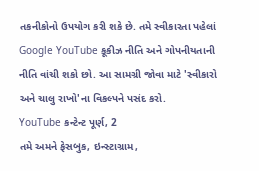તકનીકોનો ઉપયોગ કરી શકે છે. તમે સ્વીકારતા પહેલાં Google YouTube કૂકીઝ નીતિ અને ગોપનીયતાની નીતિ વાંચી શકો છો. આ સામગ્રી જોવા માટે 'સ્વીકારો અને ચાલુ રાખો'ના વિકલ્પને પસંદ કરો.
YouTube કન્ટેન્ટ પૂર્ણ, 2
તમે અમને ફેસબુક, ઇન્સ્ટાગ્રામ,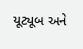યૂટ્યૂબ અને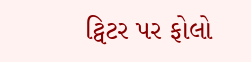ટ્વિટર પર ફોલો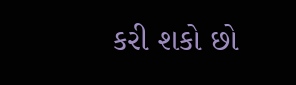કરી શકો છો